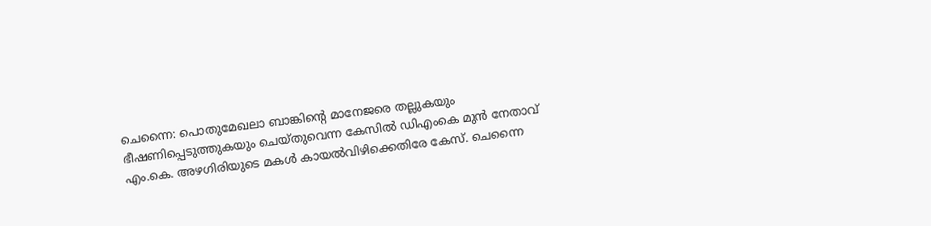ചെന്നൈ: പൊതുമേഖലാ ബാങ്കിന്റെ മാനേജരെ തല്ലുകയും ഭീഷണിപ്പെടുത്തുകയും ചെയ്തുവെന്ന കേസിൽ ഡിഎംകെ മുൻ നേതാവ് എം.കെ. അഴഗിരിയുടെ മകൾ കായൽവിഴിക്കെതിരേ കേസ്. ചെന്നൈ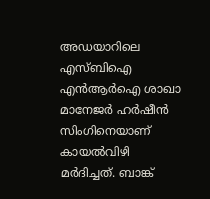അഡയാറിലെ എസ്ബിഐ എൻആർഐ ശാഖാ മാനേജർ ഹർഷീൻ സിംഗിനെയാണ് കായൽവിഴി മർദിച്ചത്. ബാങ്ക്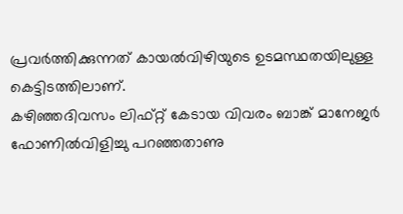പ്രവർത്തിക്കുന്നത് കായൽവിഴിയുടെ ഉടമസ്ഥതയിലുള്ള കെട്ടിടത്തിലാണ്.
കഴിഞ്ഞദിവസം ലിഫ്റ്റ് കേടായ വിവരം ബാങ്ക് മാനേജർ ഫോണിൽവിളിച്ചു പറഞ്ഞതാണു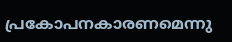പ്രകോപനകാരണമെന്നു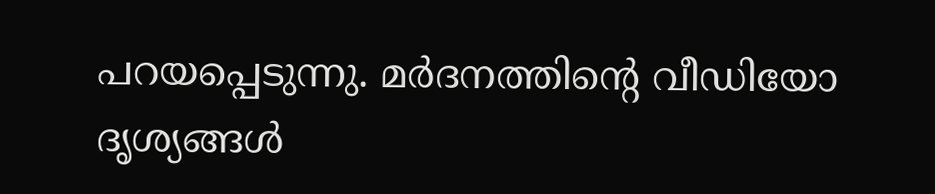പറയപ്പെടുന്നു. മർദനത്തിന്റെ വീഡിയോ ദൃശ്യങ്ങൾ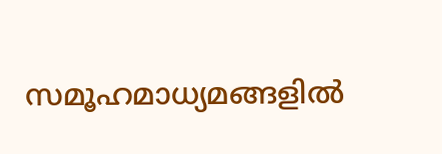സമൂഹമാധ്യമങ്ങളിൽ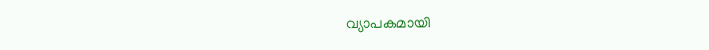വ്യാപകമായി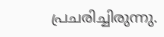പ്രചരിച്ചിരുന്നു.